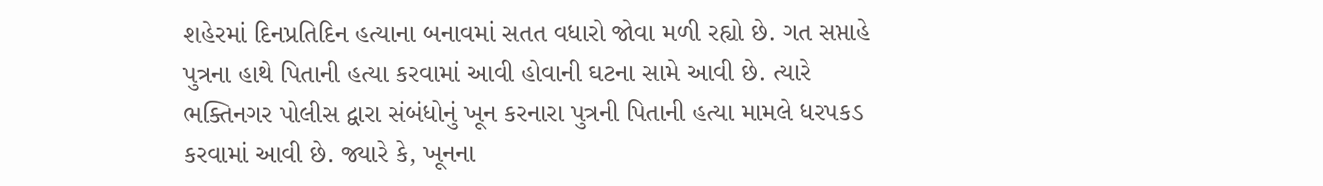શહેરમાં દિનપ્રતિદિન હત્યાના બનાવમાં સતત વધારો જોવા મળી રહ્યો છે. ગત સપ્તાહે પુત્રના હાથે પિતાની હત્યા કરવામાં આવી હોવાની ઘટના સામે આવી છે. ત્યારે ભક્તિનગર પોલીસ દ્વારા સંબંધોનું ખૂન કરનારા પુત્રની પિતાની હત્યા મામલે ધરપકડ કરવામાં આવી છે. જ્યારે કે, ખૂનના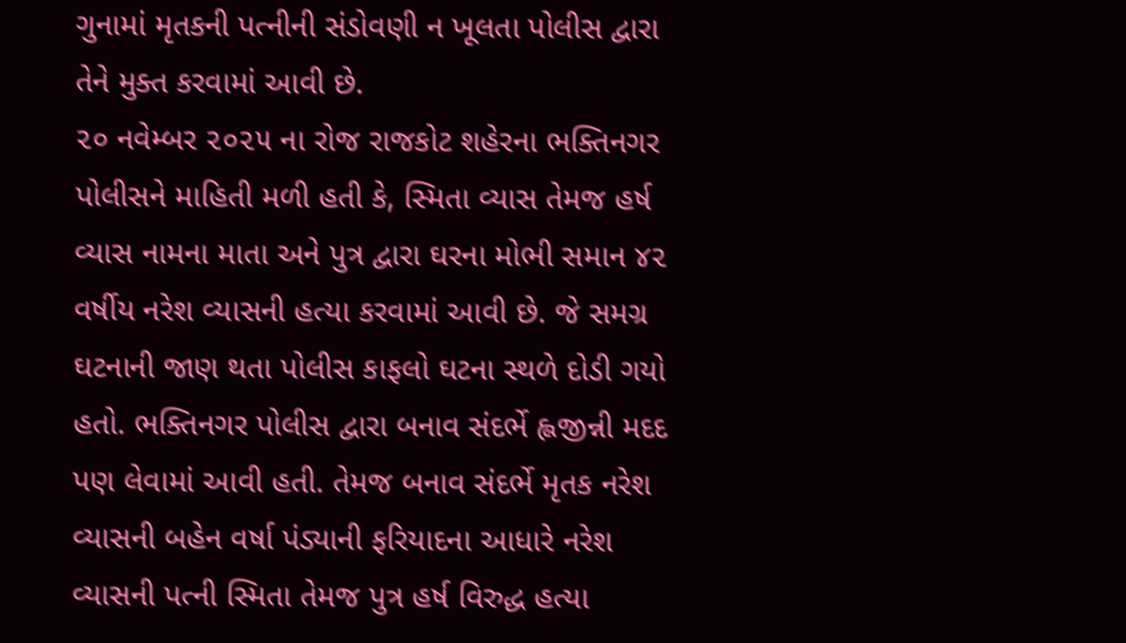ગુનામાં મૃતકની પત્નીની સંડોવણી ન ખૂલતા પોલીસ દ્વારા તેને મુક્ત કરવામાં આવી છે.
૨૦ નવેમ્બર ૨૦૨૫ ના રોજ રાજકોટ શહેરના ભક્તિનગર પોલીસને માહિતી મળી હતી કે, સ્મિતા વ્યાસ તેમજ હર્ષ વ્યાસ નામના માતા અને પુત્ર દ્વારા ઘરના મોભી સમાન ૪૨ વર્ષીય નરેશ વ્યાસની હત્યા કરવામાં આવી છે. જે સમગ્ર ઘટનાની જાણ થતા પોલીસ કાફલો ઘટના સ્થળે દોડી ગયો હતો. ભક્તિનગર પોલીસ દ્વારા બનાવ સંદર્ભે હ્લજીન્ની મદદ પણ લેવામાં આવી હતી. તેમજ બનાવ સંદર્ભે મૃતક નરેશ વ્યાસની બહેન વર્ષા પંડ્યાની ફરિયાદના આધારે નરેશ વ્યાસની પત્ની સ્મિતા તેમજ પુત્ર હર્ષ વિરુદ્ધ હત્યા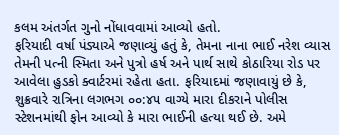કલમ અંતર્ગત ગુનો નોંધાવવામાં આવ્યો હતો.
ફરિયાદી વર્ષા પંડ્યાએ જણાવ્યું હતું કે, તેમના નાના ભાઈ નરેશ વ્યાસ તેમની પત્ની સ્મિતા અને પુત્રો હર્ષ અને પાર્થ સાથે કોઠારિયા રોડ પર આવેલા હુડકો ક્વાર્ટરમાં રહેતા હતા. ફરિયાદમાં જણાવાયું છે કે, શુક્રવારે રાત્રિના લગભગ ૦૦:૪૫ વાગ્યે મારા દીકરાને પોલીસ સ્ટેશનમાંથી ફોન આવ્યો કે મારા ભાઈની હત્યા થઈ છે. અમે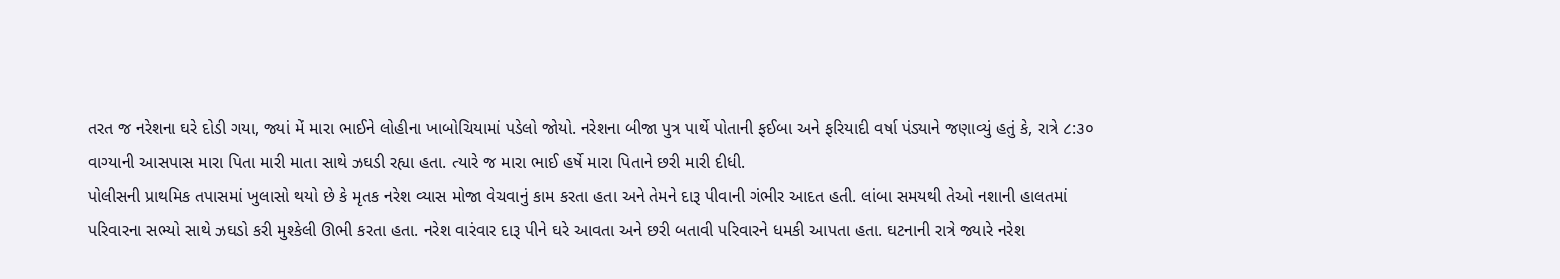તરત જ નરેશના ઘરે દોડી ગયા, જ્યાં મેં મારા ભાઈને લોહીના ખાબોચિયામાં પડેલો જોયો. નરેશના બીજા પુત્ર પાર્થે પોતાની ફઈબા અને ફરિયાદી વર્ષા પંડ્યાને જણાવ્યું હતું કે, રાત્રે ૮:૩૦ વાગ્યાની આસપાસ મારા પિતા મારી માતા સાથે ઝઘડી રહ્યા હતા. ત્યારે જ મારા ભાઈ હર્ષે મારા પિતાને છરી મારી દીધી.
પોલીસની પ્રાથમિક તપાસમાં ખુલાસો થયો છે કે મૃતક નરેશ વ્યાસ મોજા વેચવાનું કામ કરતા હતા અને તેમને દારૂ પીવાની ગંભીર આદત હતી. લાંબા સમયથી તેઓ નશાની હાલતમાં પરિવારના સભ્યો સાથે ઝઘડો કરી મુશ્કેલી ઊભી કરતા હતા. નરેશ વારંવાર દારૂ પીને ઘરે આવતા અને છરી બતાવી પરિવારને ધમકી આપતા હતા. ઘટનાની રાત્રે જ્યારે નરેશ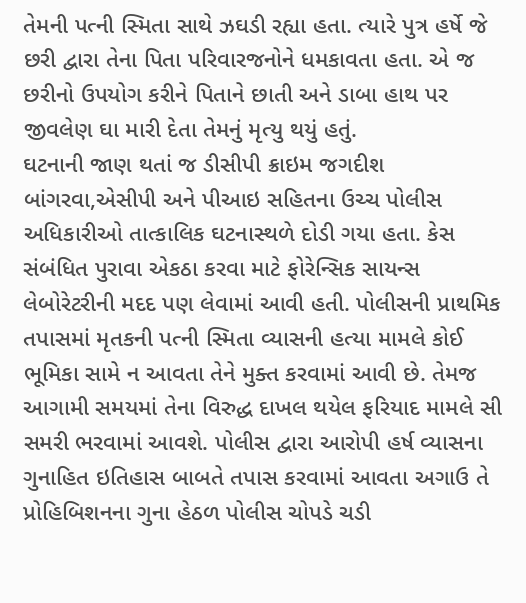તેમની પત્ની સ્મિતા સાથે ઝઘડી રહ્યા હતા. ત્યારે પુત્ર હર્ષે જે છરી દ્વારા તેના પિતા પરિવારજનોને ધમકાવતા હતા. એ જ છરીનો ઉપયોગ કરીને પિતાને છાતી અને ડાબા હાથ પર જીવલેણ ઘા મારી દેતા તેમનું મૃત્યુ થયું હતું.
ઘટનાની જાણ થતાં જ ડીસીપી ક્રાઇમ જગદીશ બાંગરવા,એસીપી અને પીઆઇ સહિતના ઉચ્ચ પોલીસ અધિકારીઓ તાત્કાલિક ઘટનાસ્થળે દોડી ગયા હતા. કેસ સંબંધિત પુરાવા એકઠા કરવા માટે ફોરેન્સિક સાયન્સ લેબોરેટરીની મદદ પણ લેવામાં આવી હતી. પોલીસની પ્રાથમિક તપાસમાં મૃતકની પત્ની સ્મિતા વ્યાસની હત્યા મામલે કોઈ ભૂમિકા સામે ન આવતા તેને મુક્ત કરવામાં આવી છે. તેમજ આગામી સમયમાં તેના વિરુદ્ધ દાખલ થયેલ ફરિયાદ મામલે સી સમરી ભરવામાં આવશે. પોલીસ દ્વારા આરોપી હર્ષ વ્યાસના ગુનાહિત ઇતિહાસ બાબતે તપાસ કરવામાં આવતા અગાઉ તે પ્રોહિબિશનના ગુના હેઠળ પોલીસ ચોપડે ચડી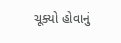ચૂક્યો હોવાનું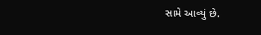સામે આવ્યું છે.